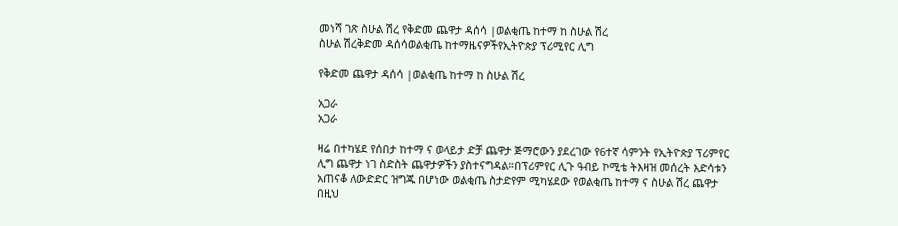መነሻ ገጽ ስሁል ሽረ የቅድመ ጨዋታ ዳሰሳ |ወልቂጤ ከተማ ከ ስሁል ሽረ
ስሁል ሽረቅድመ ዳሰሳወልቂጤ ከተማዜናዎችየኢትዮጵያ ፕሪሚየር ሊግ

የቅድመ ጨዋታ ዳሰሳ |ወልቂጤ ከተማ ከ ስሁል ሽረ

አጋራ
አጋራ

ዛሬ በተካሄደ የሰበታ ከተማ ና ወላይታ ድቻ ጨዋታ ጅማሮውን ያደረገው የ6ተኛ ሳምንት የኢትዮጵያ ፕሪምየር ሊግ ጨዋታ ነገ ስድስት ጨዋታዎችን ያስተናግዳል።በፕሪምየር ሊጉ ዓብይ ኮሚቴ ትእዛዝ መሰረት እድሳቱን አጠናቆ ለውድድር ዝግጁ በሆነው ወልቂጤ ስታድየም ሚካሄደው የወልቂጤ ከተማ ና ስሁል ሽረ ጨዋታ በዚህ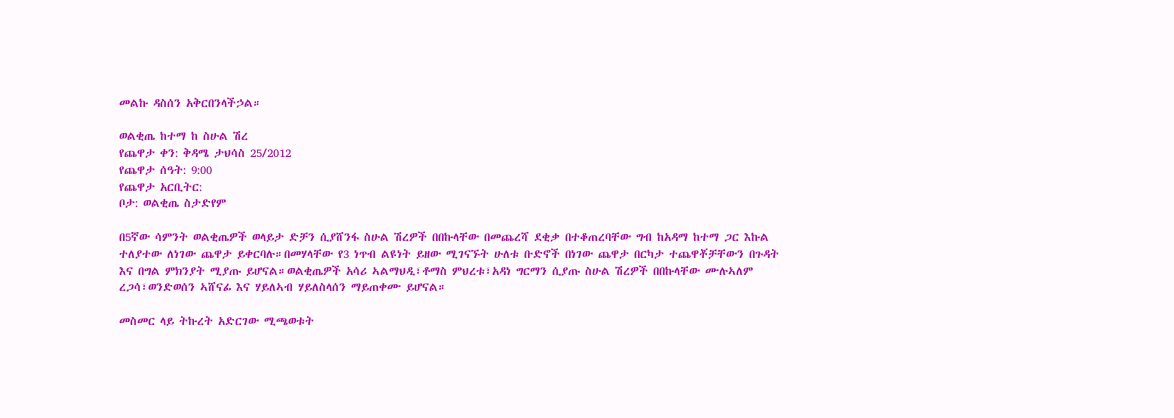መልኩ ዳስሰን አቅርበንላችኃል።

ወልቂጤ ከተማ ከ ስሁል ሽረ
የጨዋታ ቀን: ቅዳሜ ታህሳስ 25/2012
የጨዋታ ሰዓት: 9:00
የጨዋታ አርቢትር:
ቦታ: ወልቂጤ ስታድየም

በ5ኛው ሳምንት ወልቂጤዎች ወላይታ ድቻን ሲያሸንፋ ስሁል ሽረዎች በበኩላቸው በመጨረሻ ደቂቃ በተቆጠረባቸው ግብ ከአዳማ ከተማ ጋር እኩል ተለያተው ለነገው ጨዋታ ይቀርባሉ።በመሃላቸው የ3 ነጥብ ልዩነት ይዘው ሚገናኙት ሁለቱ ቡድኖች በነገው ጨዋታ በርካታ ተጨዋቾቻቸውን በጉዳት እና በግል ምክንያት ሚያጡ ይሆናል።ወልቂጤዎች አሳሪ ኣልማህዲ፣ቶማስ ምህረቱ፣አዳነ ግርማን ሲያጡ ስሁል ሽረዎች በበኩላቸው ሙሉኣለም ረጋሳ፣ወንድወሰን ኣሸናፊ እና ሃይለኣብ ሃይለስላሰን ማይጠቀሙ ይሆናል።

መስመር ላይ ትኩረት አድርገው ሚጫወቱት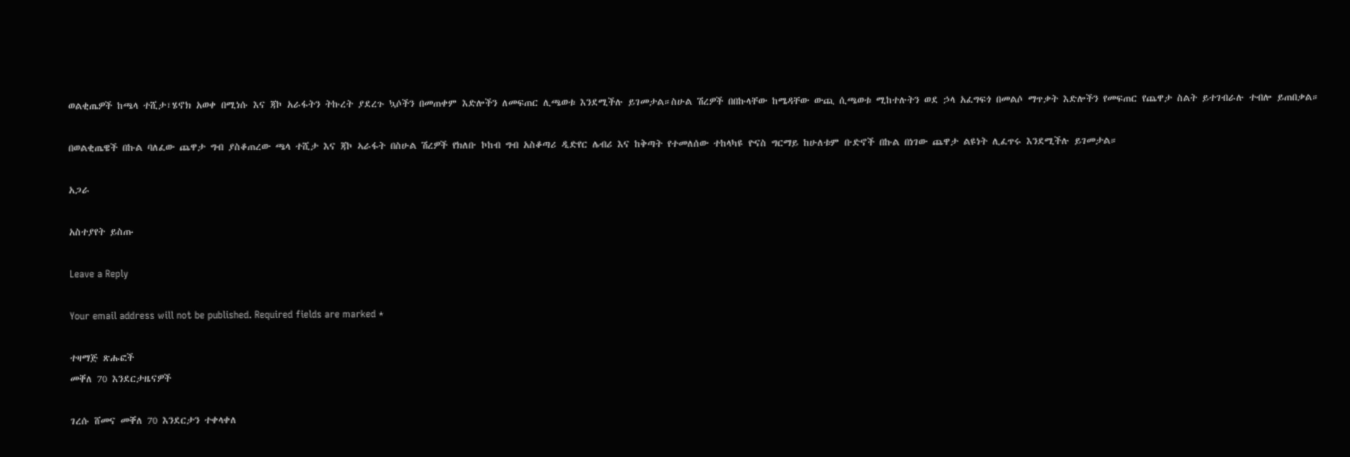ወልቂጤዎች ከጫላ ተሺታ፣ሄኖክ አወቀ በሚነሱ እና ጃኮ አራፋትን ትኩረት ያደረጉ ኳሶችን በመጠቀም እድሎችን ለመፍጠር ሊጫወቱ እንደሚችሉ ይገመታል።ስሁል ሽረዎች በበኩላቸው ከሜዳቸው ውጪ ሲጫወቱ ሚከተሉትን ወደ ኃላ አፈግፍጎ በመልሶ ማጥቃት እድሎችን የመፍጠር የጨዋታ ስልት ይተገብራሉ ተብሎ ይጠበቃል።

በወልቂጤዌች በኩል ባለፈው ጨዋታ ግብ ያስቆጠረው ጫላ ተሺታ እና ጃኮ ኣራፋት በስሁል ሽረዎች የክለቡ ኮከብ ግብ አስቆጣሪ ዲድየር ሌብሪ እና ከቅጣት የተመለሰው ተከላካዩ ዮናስ ግርማይ ከሁለቱም ቡድኖች በኩል በነገው ጨዋታ ልዩነት ሊፈጥሩ እንደሚችሉ ይገመታል።

አጋራ

አስተያየት ይስጡ

Leave a Reply

Your email address will not be published. Required fields are marked *

ተዛማጅ ጽሑፎች
መቐለ 70 እንደርታዜናዎች

ገረሱ ሸመና መቐለ 70 እንደርታን ተቀላቀለ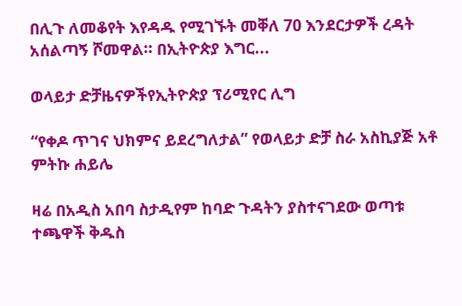በሊጉ ለመቆየት እየዳዱ የሚገኙት መቐለ 70 እንደርታዎች ረዳት አሰልጣኝ ሾመዋል። በኢትዮጵያ እግር...

ወላይታ ድቻዜናዎችየኢትዮጵያ ፕሪሚየር ሊግ

“የቀዶ ጥገና ህክምና ይደረግለታል” የወላይታ ድቻ ስራ አስኪያጅ አቶ ምትኩ ሐይሌ

ዛሬ በአዲስ አበባ ስታዲየም ከባድ ጉዳትን ያስተናገደው ወጣቱ ተጫዋች ቅዱስ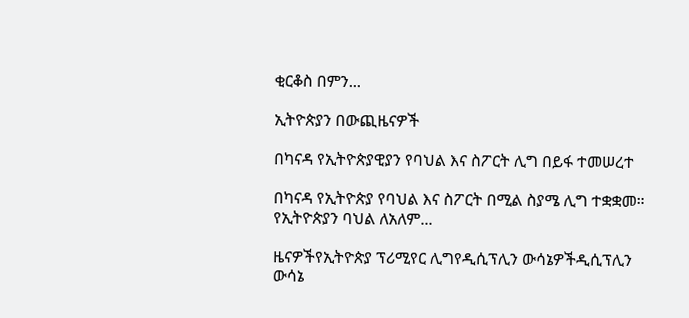ቂርቆስ በምን...

ኢትዮጵያን በውጪዜናዎች

በካናዳ የኢትዮጵያዊያን የባህል እና ስፖርት ሊግ በይፋ ተመሠረተ

በካናዳ የኢትዮጵያ የባህል እና ስፖርት በሚል ስያሜ ሊግ ተቋቋመ። የኢትዮጵያን ባህል ለአለም...

ዜናዎችየኢትዮጵያ ፕሪሚየር ሊግየዲሲፕሊን ውሳኔዎችዲሲፕሊን ውሳኔ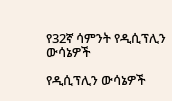የ32ኛ ሳምንት የዲሲፕሊን ውሳኔዎች

የዲሲፕሊን ውሳኔዎች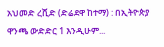አህመድ ረሺድ (ድሬደዋ ከተማ) : በኢትዮጵያ ዋንጫ ውድድር 1 እንዲሁም...